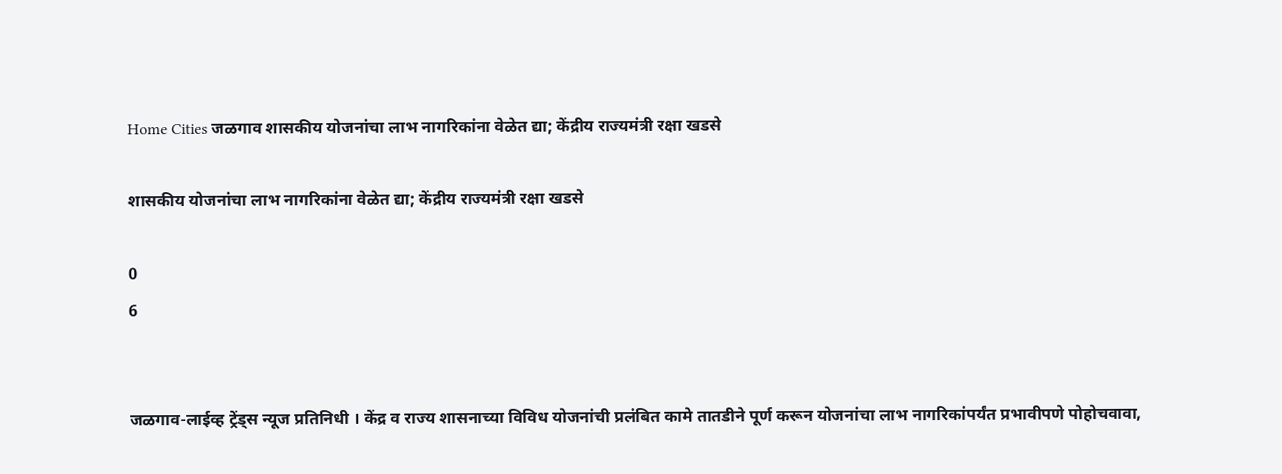Home Cities जळगाव शासकीय योजनांचा लाभ नागरिकांना वेळेत द्या; केंद्रीय राज्यमंत्री रक्षा खडसे

शासकीय योजनांचा लाभ नागरिकांना वेळेत द्या; केंद्रीय राज्यमंत्री रक्षा खडसे

0
6


जळगाव-लाईव्ह ट्रेंड्स न्यूज प्रतिनिधी । केंद्र व राज्य शासनाच्या विविध योजनांची प्रलंबित कामे तातडीने पूर्ण करून योजनांचा लाभ नागरिकांपर्यंत प्रभावीपणे पोहोचवावा,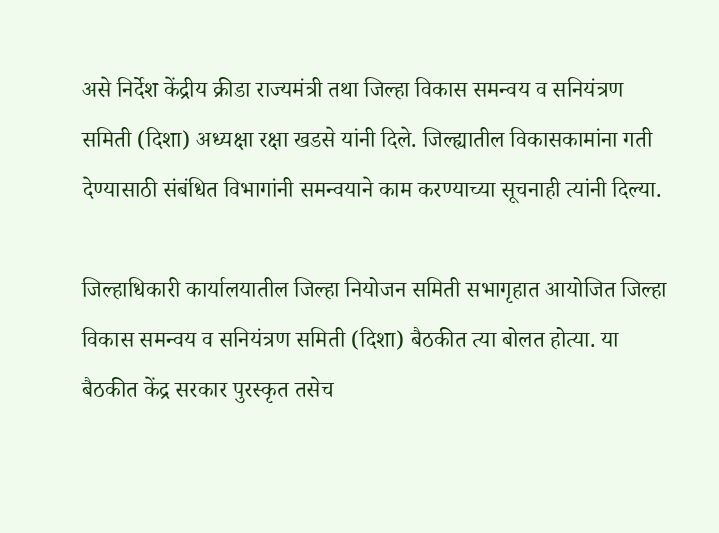असे निर्देश केंद्रीय क्रीडा राज्यमंत्री तथा जिल्हा विकास समन्वय व सनियंत्रण समिती (दिशा) अध्यक्षा रक्षा खडसे यांनी दिले. जिल्ह्यातील विकासकामांना गती देण्यासाठी संबंधित विभागांनी समन्वयाने काम करण्याच्या सूचनाही त्यांनी दिल्या.

जिल्हाधिकारी कार्यालयातील जिल्हा नियोजन समिती सभागृहात आयोजित जिल्हा विकास समन्वय व सनियंत्रण समिती (दिशा) बैठकीत त्या बोलत होत्या. या बैठकीत केंद्र सरकार पुरस्कृत तसेच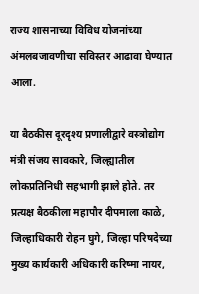राज्य शासनाच्या विविध योजनांच्या अंमलबजावणीचा सविस्तर आढावा घेण्यात आला.

या बैठकीस दूरदृश्य प्रणालीद्वारे वस्त्रोद्योग मंत्री संजय सावकारे, जिल्ह्यातील लोकप्रतिनिधी सहभागी झाले होते. तर प्रत्यक्ष बैठकीला महापौर दीपमाला काळे, जिल्हाधिकारी रोहन घुगे, जिल्हा परिषदेच्या मुख्य कार्यकारी अधिकारी करिष्मा नायर,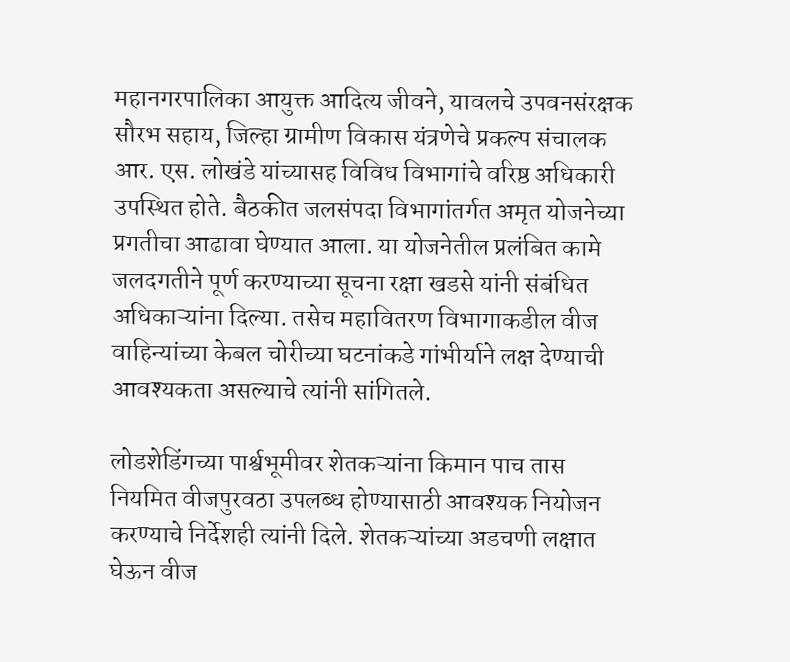महानगरपालिका आयुक्त आदित्य जीवने, यावलचे उपवनसंरक्षक सौरभ सहाय, जिल्हा ग्रामीण विकास यंत्रणेचे प्रकल्प संचालक आर. एस. लोखंडे यांच्यासह विविध विभागांचे वरिष्ठ अधिकारी उपस्थित होते. बैठकीत जलसंपदा विभागांतर्गत अमृत योजनेच्या प्रगतीचा आढावा घेण्यात आला. या योजनेतील प्रलंबित कामे जलदगतीने पूर्ण करण्याच्या सूचना रक्षा खडसे यांनी संबंधित अधिकाऱ्यांना दिल्या. तसेच महावितरण विभागाकडील वीज वाहिन्यांच्या केबल चोरीच्या घटनांकडे गांभीर्याने लक्ष देण्याची आवश्यकता असल्याचे त्यांनी सांगितले.

लोडशेडिंगच्या पार्श्वभूमीवर शेतकऱ्यांना किमान पाच तास नियमित वीजपुरवठा उपलब्ध होण्यासाठी आवश्यक नियोजन करण्याचे निर्देशही त्यांनी दिले. शेतकऱ्यांच्या अडचणी लक्षात घेऊन वीज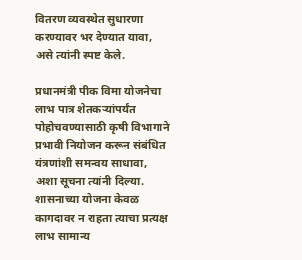वितरण व्यवस्थेत सुधारणा करण्यावर भर देण्यात यावा, असे त्यांनी स्पष्ट केले.

प्रधानमंत्री पीक विमा योजनेचा लाभ पात्र शेतकऱ्यांपर्यंत पोहोचवण्यासाठी कृषी विभागाने प्रभावी नियोजन करून संबंधित यंत्रणांशी समन्वय साधावा, अशा सूचना त्यांनी दिल्या. शासनाच्या योजना केवळ कागदावर न राहता त्याचा प्रत्यक्ष लाभ सामान्य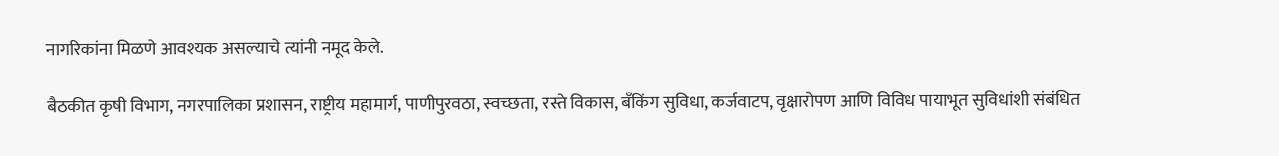नागरिकांना मिळणे आवश्यक असल्याचे त्यांनी नमूद केले.

बैठकीत कृषी विभाग, नगरपालिका प्रशासन, राष्ट्रीय महामार्ग, पाणीपुरवठा, स्वच्छता, रस्ते विकास, बँकिंग सुविधा, कर्जवाटप, वृक्षारोपण आणि विविध पायाभूत सुविधांशी संबंधित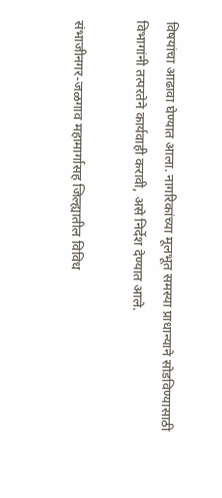विषयांचा आढावा घेण्यात आला. नागरिकांच्या मूलभूत समस्या प्राधान्याने सोडविण्यासाठी विभागांनी तत्परतेने कार्यवाही करावी, असे निर्देश देण्यात आले.

संभाजीनगर-जळगाव महामार्गासह जिल्ह्यातील विविध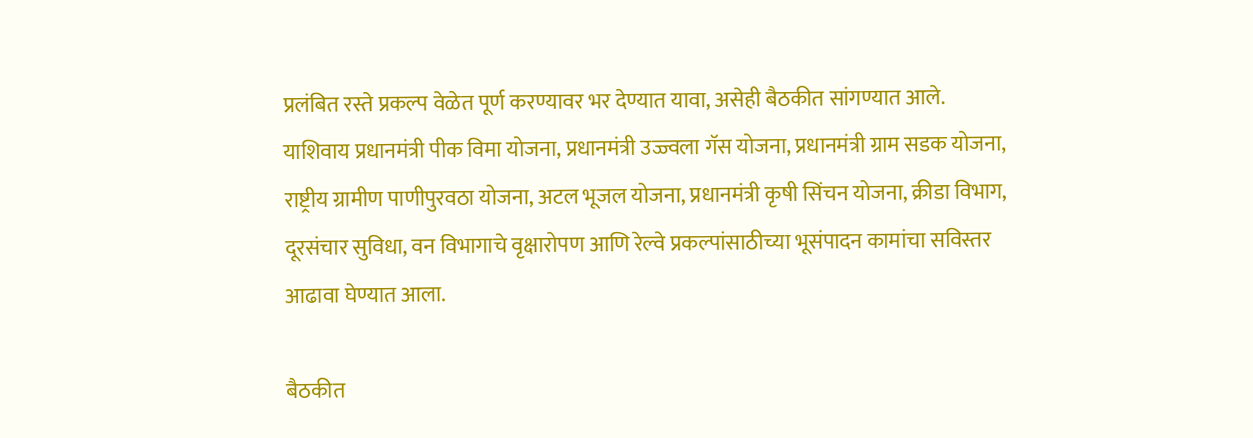प्रलंबित रस्ते प्रकल्प वेळेत पूर्ण करण्यावर भर देण्यात यावा, असेही बैठकीत सांगण्यात आले. याशिवाय प्रधानमंत्री पीक विमा योजना, प्रधानमंत्री उज्ज्वला गॅस योजना, प्रधानमंत्री ग्राम सडक योजना, राष्ट्रीय ग्रामीण पाणीपुरवठा योजना, अटल भूजल योजना, प्रधानमंत्री कृषी सिंचन योजना, क्रीडा विभाग, दूरसंचार सुविधा, वन विभागाचे वृक्षारोपण आणि रेल्वे प्रकल्पांसाठीच्या भूसंपादन कामांचा सविस्तर आढावा घेण्यात आला.

बैठकीत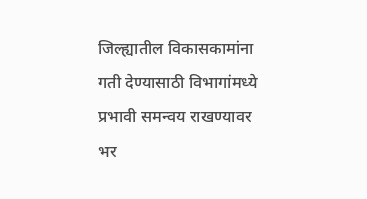जिल्ह्यातील विकासकामांना गती देण्यासाठी विभागांमध्ये प्रभावी समन्वय राखण्यावर भर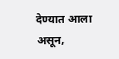देण्यात आला असून,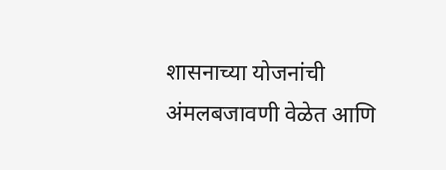शासनाच्या योजनांची अंमलबजावणी वेळेत आणि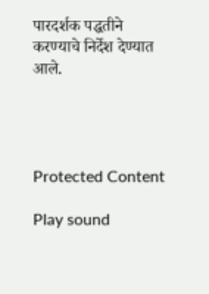पारदर्शक पद्धतीने करण्याचे निर्देश देण्यात आले.




Protected Content

Play sound